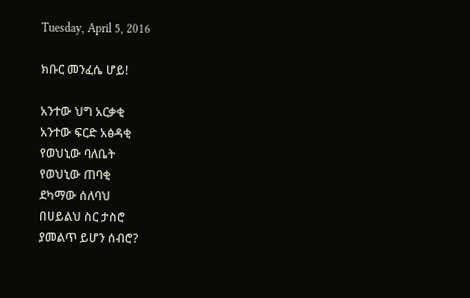Tuesday, April 5, 2016

ክቡር መንፈሴ ሆይ!

አንተው ህግ አርቃቂ
አንተው ፍርድ አፅዳቂ
የወህኒው ባለቤት
የወህኒው ጠባቂ
ደካማው ሰለባህ
በሀይልህ ስር ታስሮ
ያመልጥ ይሆን ሰብሮ?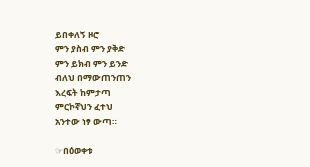ይበቀለኝ ዞሮ
ምን ያስብ ምን ያቅድ
ምን ይክብ ምን ይንድ
ብለህ በማውጠንጠን
እረፍት ከምታጣ
ምርኮኛህን ፈተህ
አንተው ነፃ ውጣ።

☞በዕወቀቱ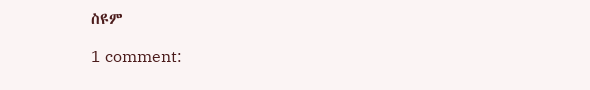ስዩም

1 comment: